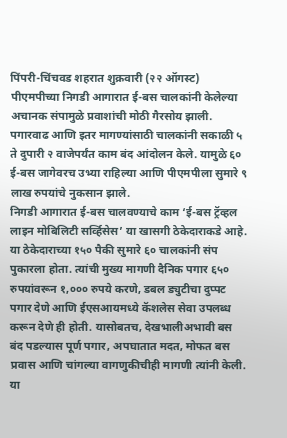पिंपरी-चिंचवड शहरात शुक्रवारी (२२ ऑगस्ट) पीएमपीच्या निगडी आगारात ई-बस चालकांनी केलेल्या अचानक संपामुळे प्रवाशांची मोठी गैरसोय झाली. पगारवाढ आणि इतर मागण्यांसाठी चालकांनी सकाळी ५ ते दुपारी २ वाजेपर्यंत काम बंद आंदोलन केले. यामुळे ६० ई-बस जागेवरच उभ्या राहिल्या आणि पीएमपीला सुमारे ९ लाख रुपयांचे नुकसान झाले.
निगडी आगारात ई-बस चालवण्याचे काम ‘ई-बस ट्रॅव्हल लाइन मोबिलिटी सर्व्हिसेस’ या खासगी ठेकेदाराकडे आहे.
या ठेकेदाराच्या १५० पैकी सुमारे ६० चालकांनी संप पुकारला होता. त्यांची मुख्य मागणी दैनिक पगार ६५० रुपयांवरून १,००० रुपये करणे, डबल ड्युटीचा दुप्पट पगार देणे आणि ईएसआयमध्ये कॅशलेस सेवा उपलब्ध करून देणे ही होती. यासोबतच, देखभालीअभावी बस बंद पडल्यास पूर्ण पगार, अपघातात मदत, मोफत बस प्रवास आणि चांगल्या वागणुकीचीही मागणी त्यांनी केली.
या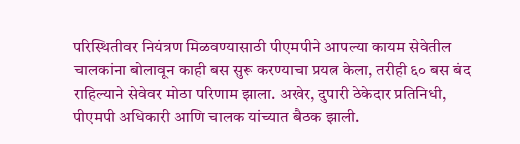परिस्थितीवर नियंत्रण मिळवण्यासाठी पीएमपीने आपल्या कायम सेवेतील चालकांना बोलावून काही बस सुरू करण्याचा प्रयत्न केला, तरीही ६० बस बंद राहिल्याने सेवेवर मोठा परिणाम झाला. अखेर, दुपारी ठेकेदार प्रतिनिधी, पीएमपी अधिकारी आणि चालक यांच्यात बैठक झाली.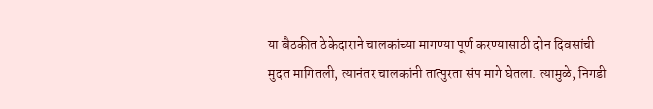या बैठकीत ठेकेदाराने चालकांच्या मागण्या पूर्ण करण्यासाठी दोन दिवसांची मुदत मागितली, त्यानंतर चालकांनी तात्पुरता संप मागे घेतला. त्यामुळे, निगडी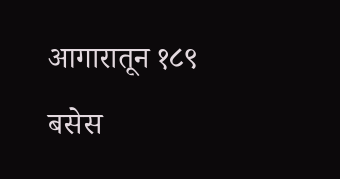आगारातून १८९ बसेस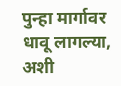पुन्हा मार्गावर धावू लागल्या, अशी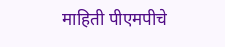माहिती पीएमपीचे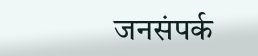जनसंपर्क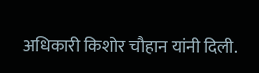अधिकारी किशोर चौहान यांनी दिली.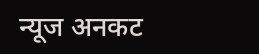न्यूज अनकट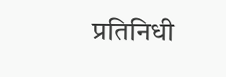प्रतिनिधी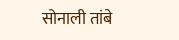सोनाली तांबे